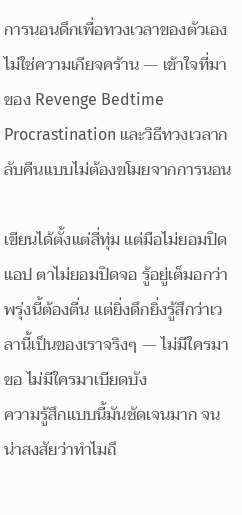การนอนดึกเพื่อทวงเวลาของตัวเองไม่ใช่ความเกียจคร้าน — เข้าใจที่มาของ Revenge Bedtime Procrastination และวิธีทวงเวลากลับคืนแบบไม่ต้องขโมยจากการนอน

เขียนได้ตั้งแต่สี่ทุ่ม แต่มือไม่ยอมปิดแอป ตาไม่ยอมปิดจอ รู้อยู่เต็มอกว่าพรุ่งนี้ต้องตื่น แต่ยิ่งดึกยิ่งรู้สึกว่าเวลานี้เป็นของเราจริงๆ — ไม่มีใครมาขอ ไม่มีใครมาเบียดบัง
ความรู้สึกแบบนี้มันชัดเจนมาก จนน่าสงสัยว่าทำไมถึ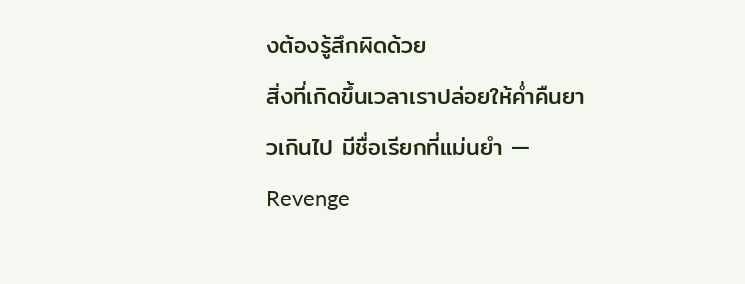งต้องรู้สึกผิดด้วย
สิ่งที่เกิดขึ้นเวลาเราปล่อยให้ค่ำคืนยาวเกินไป มีชื่อเรียกที่แม่นยำ — Revenge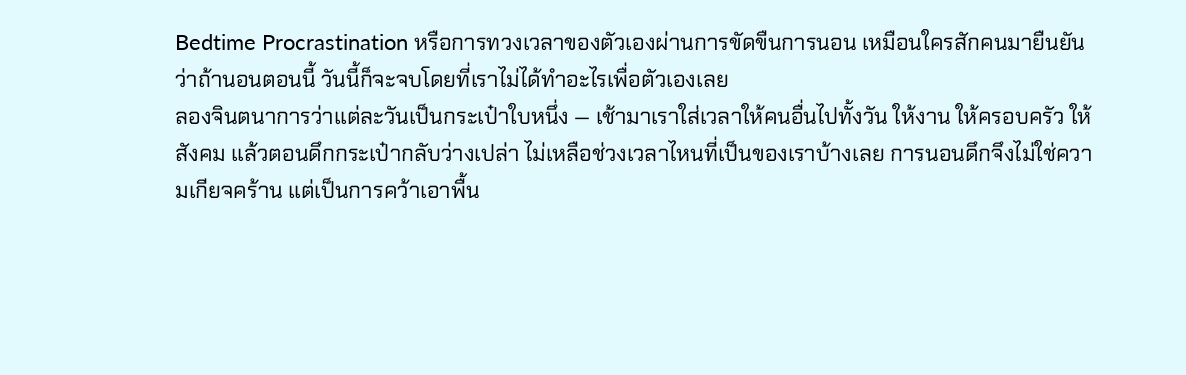Bedtime Procrastination หรือการทวงเวลาของตัวเองผ่านการขัดขืนการนอน เหมือนใครสักคนมายืนยันว่าถ้านอนตอนนี้ วันนี้ก็จะจบโดยที่เราไม่ได้ทำอะไรเพื่อตัวเองเลย
ลองจินตนาการว่าแต่ละวันเป็นกระเป๋าใบหนึ่ง — เช้ามาเราใส่เวลาให้คนอื่นไปทั้งวัน ให้งาน ให้ครอบครัว ให้สังคม แล้วตอนดึกกระเป๋ากลับว่างเปล่า ไม่เหลือช่วงเวลาไหนที่เป็นของเราบ้างเลย การนอนดึกจึงไม่ใช่ความเกียจคร้าน แต่เป็นการคว้าเอาพื้น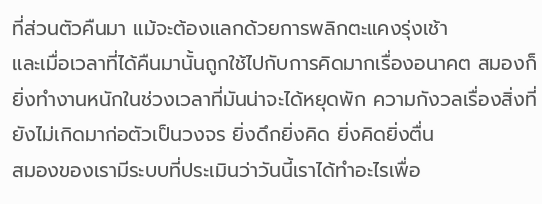ที่ส่วนตัวคืนมา แม้จะต้องแลกด้วยการพลิกตะแคงรุ่งเช้า
และเมื่อเวลาที่ได้คืนมานั้นถูกใช้ไปกับการคิดมากเรื่องอนาคต สมองก็ยิ่งทำงานหนักในช่วงเวลาที่มันน่าจะได้หยุดพัก ความกังวลเรื่องสิ่งที่ยังไม่เกิดมาก่อตัวเป็นวงจร ยิ่งดึกยิ่งคิด ยิ่งคิดยิ่งตื่น
สมองของเรามีระบบที่ประเมินว่าวันนี้เราได้ทำอะไรเพื่อ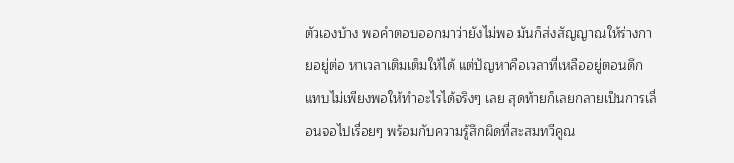ตัวเองบ้าง พอคำตอบออกมาว่ายังไม่พอ มันก็ส่งสัญญาณให้ร่างกายอยู่ต่อ หาเวลาเติมเต็มให้ได้ แต่ปัญหาคือเวลาที่เหลืออยู่ตอนดึกแทบไม่เพียงพอให้ทำอะไรได้จริงๆ เลย สุดท้ายก็เลยกลายเป็นการเลื่อนจอไปเรื่อยๆ พร้อมกับความรู้สึกผิดที่สะสมทวีคูณ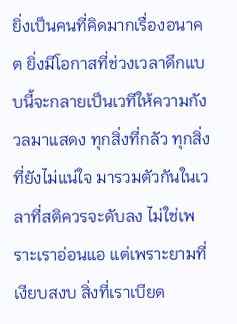ยิ่งเป็นคนที่คิดมากเรื่องอนาคต ยิ่งมีโอกาสที่ช่วงเวลาดึกแบบนี้จะกลายเป็นเวทีให้ความกังวลมาแสดง ทุกสิ่งที่กลัว ทุกสิ่งที่ยังไม่แน่ใจ มารวมตัวกันในเวลาที่สติควรจะดับลง ไม่ใช่เพราะเราอ่อนแอ แต่เพราะยามที่เงียบสงบ สิ่งที่เราเบียด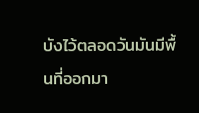บังไว้ตลอดวันมันมีพื้นที่ออกมา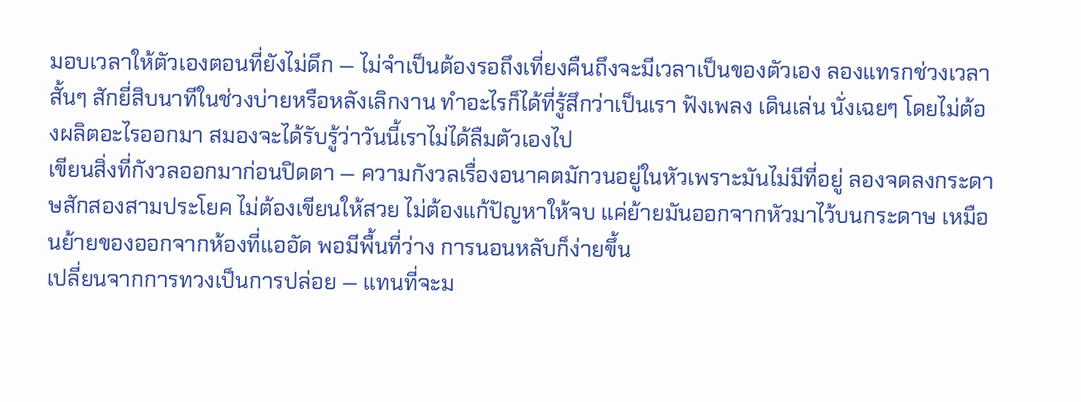มอบเวลาให้ตัวเองตอนที่ยังไม่ดึก — ไม่จำเป็นต้องรอถึงเที่ยงคืนถึงจะมีเวลาเป็นของตัวเอง ลองแทรกช่วงเวลาสั้นๆ สักยี่สิบนาทีในช่วงบ่ายหรือหลังเลิกงาน ทำอะไรก็ได้ที่รู้สึกว่าเป็นเรา ฟังเพลง เดินเล่น นั่งเฉยๆ โดยไม่ต้องผลิตอะไรออกมา สมองจะได้รับรู้ว่าวันนี้เราไม่ได้ลืมตัวเองไป
เขียนสิ่งที่กังวลออกมาก่อนปิดตา — ความกังวลเรื่องอนาคตมักวนอยู่ในหัวเพราะมันไม่มีที่อยู่ ลองจดลงกระดาษสักสองสามประโยค ไม่ต้องเขียนให้สวย ไม่ต้องแก้ปัญหาให้จบ แค่ย้ายมันออกจากหัวมาไว้บนกระดาษ เหมือนย้ายของออกจากห้องที่แออัด พอมีพื้นที่ว่าง การนอนหลับก็ง่ายขึ้น
เปลี่ยนจากการทวงเป็นการปล่อย — แทนที่จะม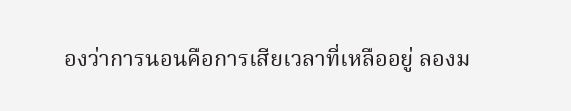องว่าการนอนคือการเสียเวลาที่เหลืออยู่ ลองม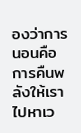องว่าการนอนคือการคืนพลังให้เราไปหาเว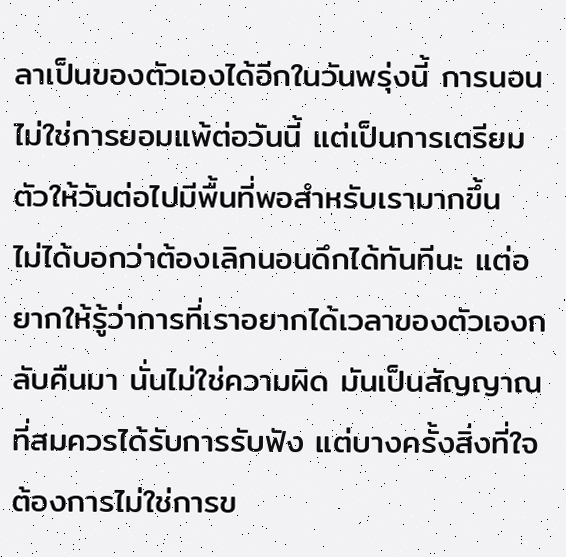ลาเป็นของตัวเองได้อีกในวันพรุ่งนี้ การนอนไม่ใช่การยอมแพ้ต่อวันนี้ แต่เป็นการเตรียมตัวให้วันต่อไปมีพื้นที่พอสำหรับเรามากขึ้น
ไม่ได้บอกว่าต้องเลิกนอนดึกได้ทันทีนะ แต่อยากให้รู้ว่าการที่เราอยากได้เวลาของตัวเองกลับคืนมา นั่นไม่ใช่ความผิด มันเป็นสัญญาณที่สมควรได้รับการรับฟัง แต่บางครั้งสิ่งที่ใจต้องการไม่ใช่การข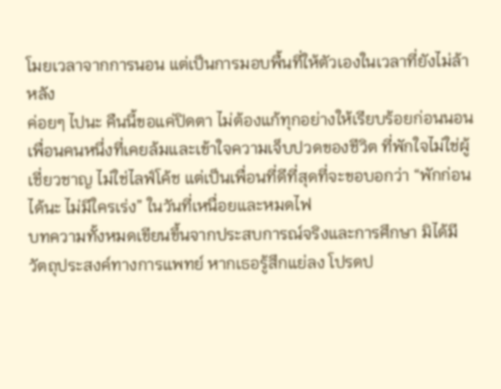โมยเวลาจากการนอน แต่เป็นการมอบพื้นที่ให้ตัวเองในเวลาที่ยังไม่ล้าหลัง
ค่อยๆ ไปนะ คืนนี้ขอแค่ปิดตา ไม่ต้องแก้ทุกอย่างให้เรียบร้อยก่อนนอน
เพื่อนคนหนึ่งที่เคยล้มและเข้าใจความเจ็บปวดของชีวิต ที่พักใจไม่ใช่ผู้เชี่ยวชาญ ไม่ใช่ไลฟ์โค้ช แต่เป็นเพื่อนที่ดีที่สุดที่จะขอบอกว่า “พักก่อนได้นะ ไม่มีใครเร่ง” ในวันที่เหนื่อยและหมดไฟ
บทความทั้งหมดเขียนขึ้นจากประสบการณ์จริงและการศึกษา มิได้มีวัตถุประสงค์ทางการแพทย์ หากเธอรู้สึกแย่ลง โปรดป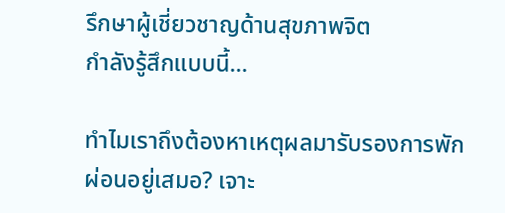รึกษาผู้เชี่ยวชาญด้านสุขภาพจิต
กำลังรู้สึกแบบนี้...

ทำไมเราถึงต้องหาเหตุผลมารับรองการพักผ่อนอยู่เสมอ? เจาะ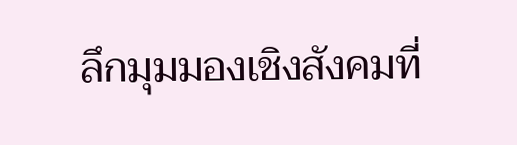ลึกมุมมองเชิงสังคมที่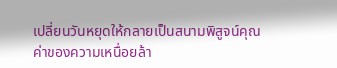เปลี่ยนวันหยุดให้กลายเป็นสนามพิสูจน์คุณค่าของความเหนื่อยล้า